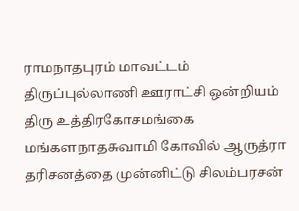ராமநாதபுரம் மாவட்டம் திருப்புல்லாணி ஊராட்சி ஒன்றியம் திரு உத்திரகோசமங்கை மங்களநாதசுவாமி கோவில் ஆருத்ரா தரிசனத்தை முன்னிட்டு சிலம்பரசன்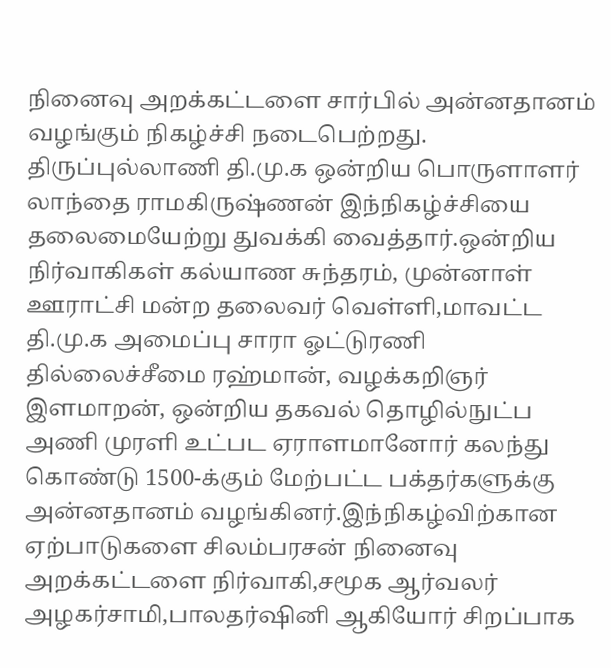நினைவு அறக்கட்டளை சார்பில் அன்னதானம் வழங்கும் நிகழ்ச்சி நடைபெற்றது.
திருப்புல்லாணி தி.மு.க ஒன்றிய பொருளாளர் லாந்தை ராமகிருஷ்ணன் இந்நிகழ்ச்சியை தலைமையேற்று துவக்கி வைத்தார்.ஒன்றிய நிர்வாகிகள் கல்யாண சுந்தரம், முன்னாள் ஊராட்சி மன்ற தலைவர் வெள்ளி,மாவட்ட தி.மு.க அமைப்பு சாரா ஓட்டுரணி தில்லைச்சீமை ரஹ்மான், வழக்கறிஞர் இளமாறன், ஒன்றிய தகவல் தொழில்நுட்ப அணி முரளி உட்பட ஏராளமானோர் கலந்து கொண்டு 1500-க்கும் மேற்பட்ட பக்தர்களுக்கு அன்னதானம் வழங்கினர்.இந்நிகழ்விற்கான ஏற்பாடுகளை சிலம்பரசன் நினைவு அறக்கட்டளை நிர்வாகி,சமூக ஆர்வலர் அழகர்சாமி,பாலதர்ஷினி ஆகியோர் சிறப்பாக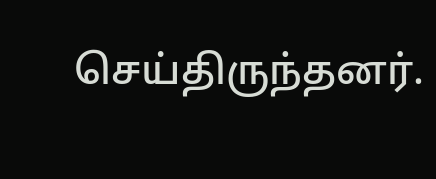செய்திருந்தனர்.